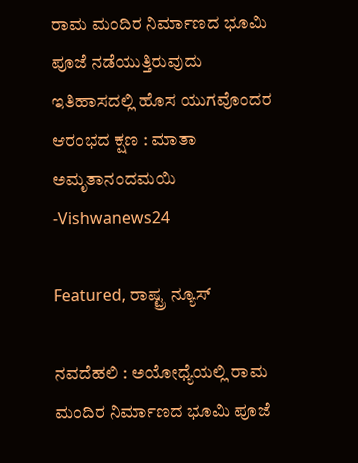ರಾಮ ಮಂದಿರ ನಿರ್ಮಾಣದ ಭೂಮಿ ಪೂಜೆ ನಡೆಯುತ್ತಿರುವುದು ಇತಿಹಾಸದಲ್ಲಿ ಹೊಸ ಯುಗವೊಂದರ ಆರಂಭದ ಕ್ಷಣ : ಮಾತಾ ಅಮೃತಾನಂದಮಯಿ -Vishwanews24

Featured, ರಾಷ್ಟ್ರ ನ್ಯೂಸ್

ನವದೆಹಲಿ : ಅಯೋಧ್ಯೆಯಲ್ಲಿ ರಾಮ ಮಂದಿರ ನಿರ್ಮಾಣದ ಭೂಮಿ ಪೂಜೆ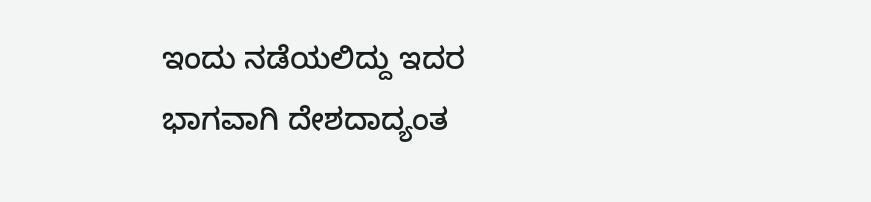ಇಂದು ನಡೆಯಲಿದ್ದು ಇದರ ಭಾಗವಾಗಿ ದೇಶದಾದ್ಯಂತ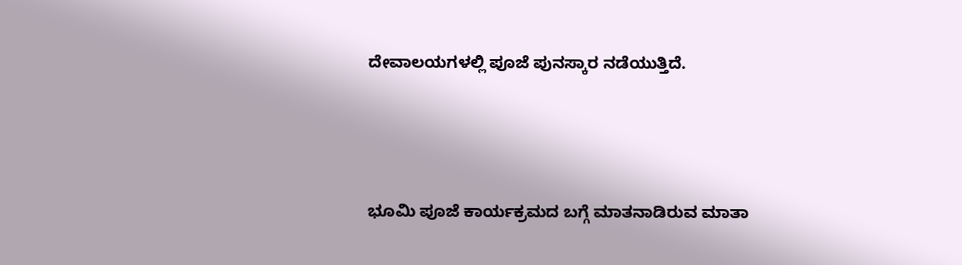ದೇವಾಲಯಗಳಲ್ಲಿ ಪೂಜೆ ಪುನಸ್ಕಾರ ನಡೆಯುತ್ತಿದೆ.



ಭೂಮಿ ಪೂಜೆ ಕಾರ್ಯಕ್ರಮದ ಬಗ್ಗೆ ಮಾತನಾಡಿರುವ ಮಾತಾ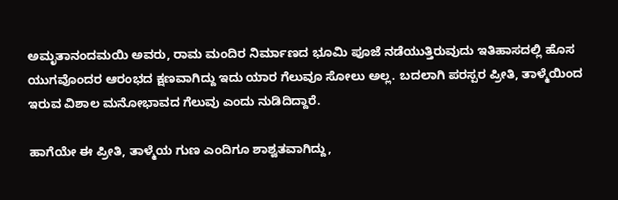ಅಮೃತಾನಂದಮಯಿ ಅವರು, ರಾಮ ಮಂದಿರ ನಿರ್ಮಾಣದ ಭೂಮಿ ಪೂಜೆ ನಡೆಯುತ್ತಿರುವುದು ಇತಿಹಾಸದಲ್ಲಿ ಹೊಸ ಯುಗವೊಂದರ ಆರಂಭದ ಕ್ಷಣವಾಗಿದ್ದು ಇದು ಯಾರ ಗೆಲುವೂ ಸೋಲು ಅಲ್ಲ. ಬದಲಾಗಿ ಪರಸ್ಪರ ಪ್ರೀತಿ, ತಾಳ್ಮೆಯಿಂದ ಇರುವ ವಿಶಾಲ ಮನೋಭಾವದ ಗೆಲುವು ಎಂದು ನುಡಿದಿದ್ದಾರೆ.

ಹಾಗೆಯೇ ಈ ಪ್ರೀತಿ, ತಾಳ್ಮೆಯ ಗುಣ ಎಂದಿಗೂ ಶಾಶ್ವತವಾಗಿದ್ದು,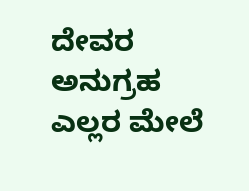ದೇವರ ಅನುಗ್ರಹ ಎಲ್ಲರ ಮೇಲೆ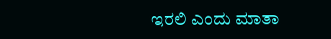ಇರಲಿ ಎಂದು ಮಾತಾ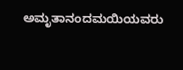ಅಮೃತಾನಂದಮಯಿಯವರು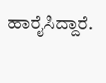ಹಾರೈಸಿದ್ದಾರೆ.